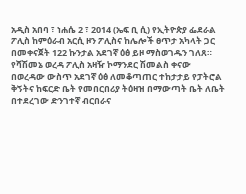አዲስ አበባ ፣ ነሐሴ 2 ፣ 2014 (ኤፍ ቢ ሲ) የኢትዮጵያ ፌደራል ፖሊስ ከምዕራብ አርሲ ዞን ፖሊስና ከሌሎች ፀጥታ አካላት ጋር በመቀናጀት 122 ኩንታል አደገኛ ዕፅ ይዞ ማስወገዱን ገለጸ።
የሻሽመኔ ወረዳ ፖሊስ አዛዥ ኮማንደር ሽመልስ ቀናው በወረዳው ውስጥ አደገኛ ዕፅ ለመቆጣጠር ተከታታይ የፓትሮል ቅኝትና ከፍርድ ቤት የመበርበሪያ ትዕዛዝ በማውጣት ቤት ለቤት በተደረገው ድንገተኛ ብርበራና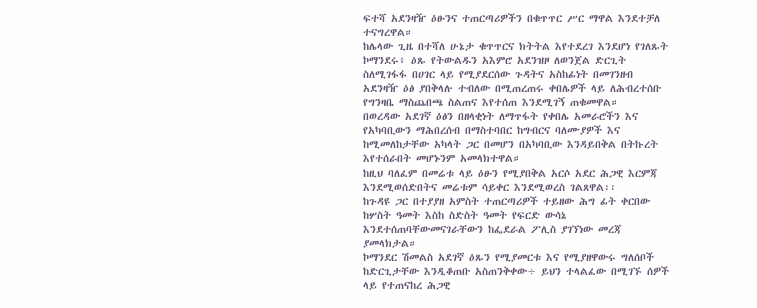ፍተሻ አደንዛዥ ዕፁንና ተጠርጣሪዎችን በቁጥጥር ሥር ማዋል እንደተቻለ ተናግረዋል።
ከሌላው ጊዜ በተሻለ ሁኔታ ቁጥጥርና ክትትል እየተደረገ እንደሆነ የገለጹት ኮማንደሩ፥ ዕጹ የትውልዱን አእምሮ አደንዝዞ ለወንጀል ድርጊት ስለሚገፋፋ በሀገር ላይ የሚያደርሰው ጉዳትና አስከፊነት በመገንዘብ አደንዛዥ ዕፅ ያበቅላሉ ተብለው በሚጠረጠሩ ቀበሌዎች ላይ ለሕብረተሰቡ የግንዛቤ ማስጨበጫ ስልጠና እየተሰጠ እንደሚገኝ ጠቁመዋል።
በወረዳው አደገኛ ዕፅን በዘላቂነት ለማጥፋት የቀበሌ አመራሮችን እና የአካባቢውን ማሕበረሰብ በማስተባበር ከግብርና ባለሙያዎች እና ከሚመለከታቸው አካላት ጋር በመሆን በአካባቢው እንዳይበቅል በትኩረት እየተሰራበት መሆኑንም አመላክተዋል።
ከዚህ ባለፈም በመሬቱ ላይ ዕፁን የሚያበቅል አርሶ አደር ሕጋዊ እርምጃ እንደሚወሰድበትና መሬቱም ሳይቀር እንደሚወረስ ገልጸዋል፡፡
ከጉዳዩ ጋር በተያያዘ አምስት ተጠርጣሪዎች ተይዘው ሕግ ፊት ቀርበው ከሦስት ዓመት እስከ ስድስት ዓመት የፍርድ ውሳኔ እንደተሰጠባቸውመናገራቸውን ከፌደራል ፖሊስ ያገኘነው መረጃ ያመላክታል።
ኮማንደር ሽመልስ አደገኛ ዕጹን የሚያመርቱ እና የሚያዘዋውሩ ግለሰቦች ከድርጊታቸው እንዲቆጠቡ አስጠንቅቀው÷ ይህን ተላልፈው በሚገኙ ሰዎች ላይ የተጠናከረ ሕጋዊ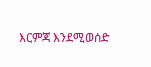እርምጃ እንደሚወሰድ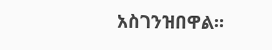አስገንዝበዋል።